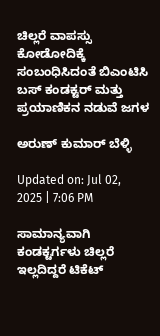ಚಿಲ್ಲರೆ ವಾಪಸ್ಸು ಕೋಡೋದಿಕ್ಕೆ ಸಂಬಂಧಿಸಿದಂತೆ ಬಿಎಂಟಿಸಿ ಬಸ್ ಕಂಡಕ್ಟರ್ ಮತ್ತು ಪ್ರಯಾಣಿಕನ ನಡುವೆ ಜಗಳ

ಅರುಣ್ ಕುಮಾರ್ ಬೆಳ್ಳಿ

Updated on: Jul 02, 2025 | 7:06 PM

ಸಾಮಾನ್ಯವಾಗಿ ಕಂಡಕ್ಟರ್ಗಳು ಚಿಲ್ಲರೆ ಇಲ್ಲದಿದ್ದರೆ ಟಿಕೆಟ್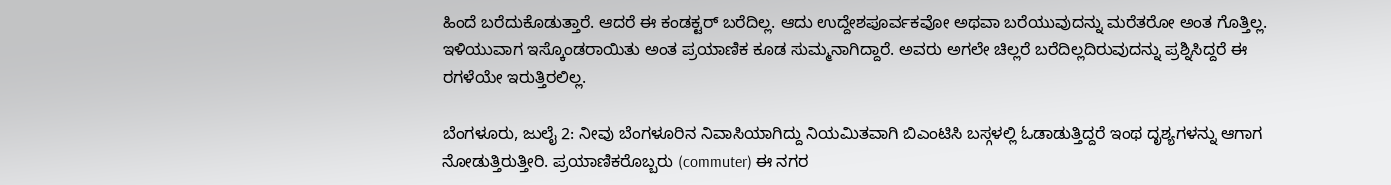ಹಿಂದೆ ಬರೆದುಕೊಡುತ್ತಾರೆ. ಆದರೆ ಈ ಕಂಡಕ್ಟರ್ ಬರೆದಿಲ್ಲ. ಆದು ಉದ್ದೇಶಪೂರ್ವಕವೋ ಅಥವಾ ಬರೆಯುವುದನ್ನು ಮರೆತರೋ ಅಂತ ಗೊತ್ತಿಲ್ಲ. ಇಳಿಯುವಾಗ ಇಸ್ಕೊಂಡರಾಯಿತು ಅಂತ ಪ್ರಯಾಣಿಕ ಕೂಡ ಸುಮ್ಮನಾಗಿದ್ದಾರೆ. ಅವರು ಅಗಲೇ ಚಿಲ್ಲರೆ ಬರೆದಿಲ್ಲದಿರುವುದನ್ನು ಪ್ರಶ್ನಿಸಿದ್ದರೆ ಈ ರಗಳೆಯೇ ಇರುತ್ತಿರಲಿಲ್ಲ.

ಬೆಂಗಳೂರು, ಜುಲೈ 2: ನೀವು ಬೆಂಗಳೂರಿನ ನಿವಾಸಿಯಾಗಿದ್ದು ನಿಯಮಿತವಾಗಿ ಬಿಎಂಟಿಸಿ ಬಸ್ಗಳಲ್ಲಿ ಓಡಾಡುತ್ತಿದ್ದರೆ ಇಂಥ ದೃಶ್ಯಗಳನ್ನು ಆಗಾಗ ನೋಡುತ್ತಿರುತ್ತೀರಿ. ಪ್ರಯಾಣಿಕರೊಬ್ಬರು (commuter) ಈ ನಗರ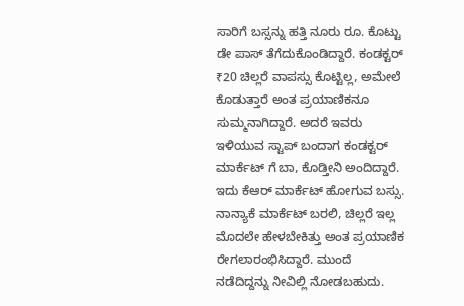ಸಾರಿಗೆ ಬಸ್ಸನ್ನು ಹತ್ತಿ ನೂರು ರೂ. ಕೊಟ್ಟು ಡೇ ಪಾಸ್ ತೆಗೆದುಕೊಂಡಿದ್ದಾರೆ. ಕಂಡಕ್ಟರ್ ₹20 ಚಿಲ್ಲರೆ ವಾಪಸ್ಸು ಕೊಟ್ಟಿಲ್ಲ, ಅಮೇಲೆ ಕೊಡುತ್ತಾರೆ ಅಂತ ಪ್ರಯಾಣಿಕನೂ ಸುಮ್ಮನಾಗಿದ್ದಾರೆ. ಅದರೆ ಇವರು ಇಳಿಯುವ ಸ್ಟಾಪ್ ಬಂದಾಗ ಕಂಡಕ್ಟರ್ ಮಾರ್ಕೆಟ್ ಗೆ ಬಾ, ಕೊಡ್ತೀನಿ ಅಂದಿದ್ದಾರೆ. ಇದು ಕೆಆರ್ ಮಾರ್ಕೆಟ್ ಹೋಗುವ ಬಸ್ಸು. ನಾನ್ಯಾಕೆ ಮಾರ್ಕೆಟ್ ಬರಲಿ, ಚಿಲ್ಲರೆ ಇಲ್ಲ ಮೊದಲೇ ಹೇಳಬೇಕಿತ್ತು ಅಂತ ಪ್ರಯಾಣಿಕ ರೇಗಲಾರಂಭಿಸಿದ್ದಾರೆ. ಮುಂದೆ ನಡೆದಿದ್ದನ್ನು ನೀವಿಲ್ಲಿ ನೋಡಬಹುದು.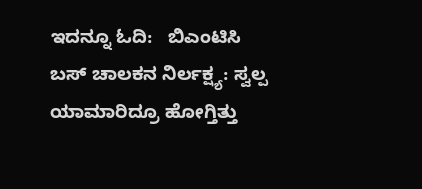ಇದನ್ನೂ ಓದಿ:   ಬಿಎಂಟಿಸಿ ಬಸ್ ಚಾಲಕನ ನಿರ್ಲಕ್ಷ್ಯ: ಸ್ವಲ್ಪ ಯಾಮಾರಿದ್ರೂ ಹೋಗ್ತಿತ್ತು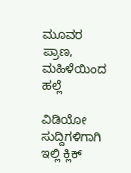ಮೂವರ ಪ್ರಾಣ, ಮಹಿಳೆಯಿಂದ ಹಲ್ಲೆ

ವಿಡಿಯೋ ಸುದ್ದಿಗಳಿಗಾಗಿ ಇಲ್ಲಿ ಕ್ಲಿಕ್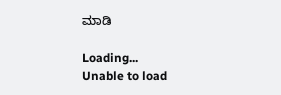ಮಾಡಿ

Loading...
Unable to load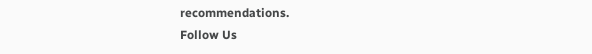recommendations.
Follow Us